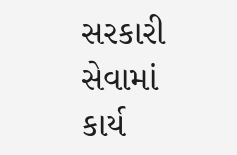સરકારી સેવામાં કાર્ય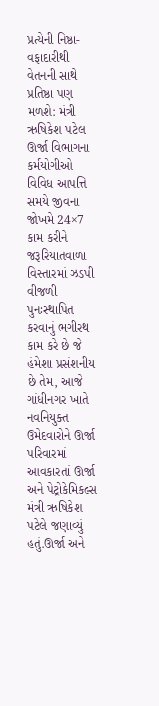પ્રત્યેની નિષ્ઠા- વફાદારીથી વેતનની સાથે પ્રતિષ્ઠા પણ મળશે: મંત્રી ઋષિકેશ પટેલ
ઊર્જા વિભાગના કર્મયોગીઓ વિવિધ આપત્તિ સમયે જીવના જોખમે 24×7 કામ કરીને જરૂરિયાતવાળા વિસ્તારમાં ઝડપી વીજળી પુનઃસ્થાપિત કરવાનું ભગીરથ કામ કરે છે જે હંમેશા પ્રસંશનીય છે તેમ, આજે ગાંધીનગર ખાતે નવનિયુક્ત ઉમેદવારોને ઊર્જા પરિવારમાં આવકારતાં ઊર્જા અને પેટ્રોકેમિકલ્સ મંત્રી ઋષિકેશ પટેલે જણાવ્યું હતું.ઊર્જા અને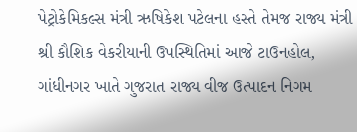પેટ્રોકેમિકલ્સ મંત્રી ઋષિકેશ પટેલના હસ્તે તેમજ રાજ્ય મંત્રી શ્રી કૌશિક વેકરીયાની ઉપસ્થિતિમાં આજે ટાઉનહોલ, ગાંધીનગર ખાતે ગુજરાત રાજ્ય વીજ ઉત્પાદન નિગમ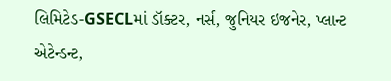લિમિટેડ-GSECLમાં ડૉક્ટર, નર્સ, જુનિયર ઇજનેર, પ્લાન્ટ એટેન્ડન્ટ,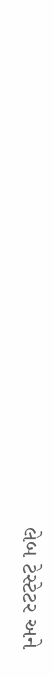લેબ ટેસ્ટેટર અને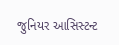જુનિયર આસિસ્ટન્ટ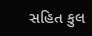સહિત કુલ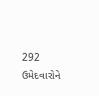292 ઉમેદવારોને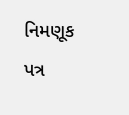નિમણૂક પત્ર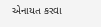એનાયત કરવા